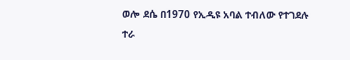ወሎ ደሴ በ1970 የኢዲዩ አባል ተብለው የተገደሉ
ተራ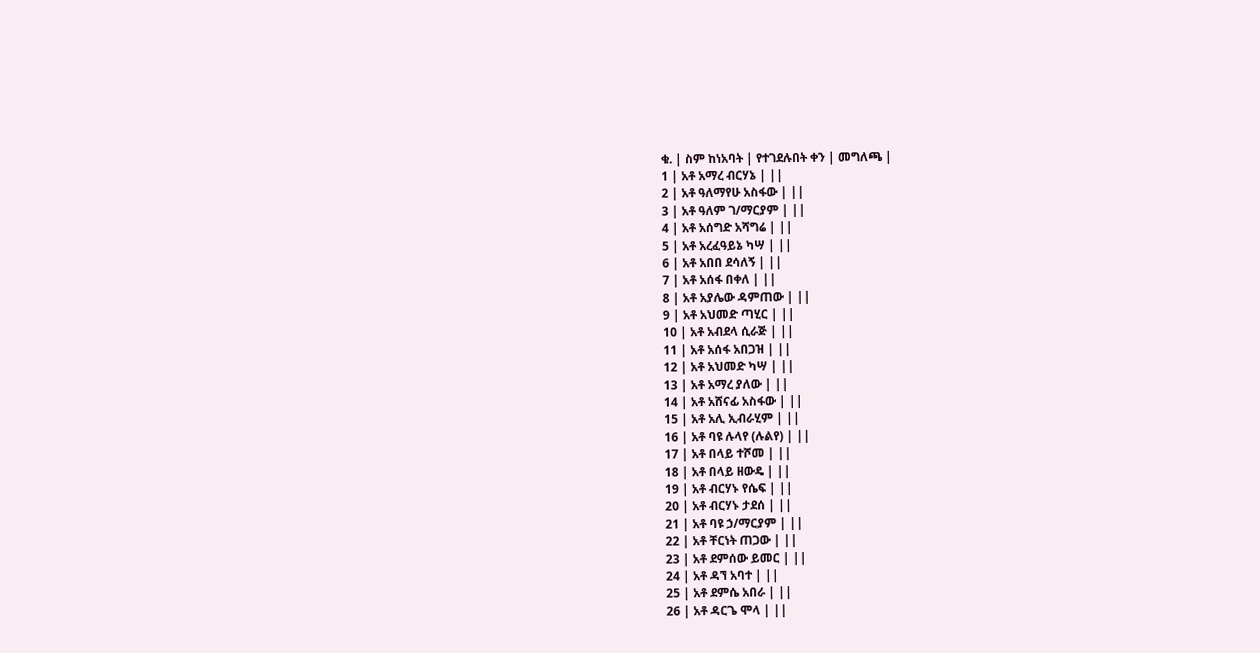ቁ. | ስም ከነአባት | የተገደሉበት ቀን | መግለጫ |
1 | አቶ አማረ ብርሃኔ | ||
2 | አቶ ዓለማየሁ አስፋው | ||
3 | አቶ ዓለም ገ/ማርያም | ||
4 | አቶ አሰግድ አሻግሬ | ||
5 | አቶ አረፈዓይኔ ካሣ | ||
6 | አቶ አበበ ደሳለኝ | ||
7 | አቶ አሰፋ በቀለ | ||
8 | አቶ አያሌው ዳምጠው | ||
9 | አቶ አህመድ ጣሂር | ||
10 | አቶ አብደላ ሲራጅ | ||
11 | አቶ አሰፋ አበጋዝ | ||
12 | አቶ አህመድ ካሣ | ||
13 | አቶ አማረ ያለው | ||
14 | አቶ አሸናፊ አስፋው | ||
15 | አቶ አሊ ኢብራሂም | ||
16 | አቶ ባዩ ሉላየ (ሉልየ) | ||
17 | አቶ በላይ ተሾመ | ||
18 | አቶ በላይ ዘውዴ | ||
19 | አቶ ብርሃኑ የሴፍ | ||
20 | አቶ ብርሃኑ ታደሰ | ||
21 | አቶ ባዩ ኃ/ማርያም | ||
22 | አቶ ቸርነት ጠጋው | ||
23 | አቶ ደምሰው ይመር | ||
24 | አቶ ዳኘ አባተ | ||
25 | አቶ ደምሴ አበራ | ||
26 | አቶ ዳርጌ ሞላ | ||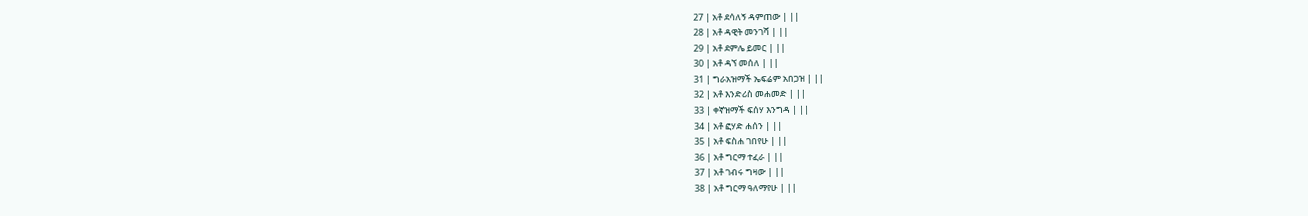27 | አቶ ደሳለኝ ዳምጠው | ||
28 | አቶ ዳዊት መንገሻ | ||
29 | አቶ ደምሌ ይመር | ||
30 | አቶ ዳኘ መሰለ | ||
31 | ግራአዝማች ኤፍሬም አበጋዝ | ||
32 | አቶ እንድሪስ መሐመድ | ||
33 | ቀኛዝማች ፍሰሃ እንግዳ | ||
34 | አቶ ፎሃድ ሐሰን | ||
35 | አቶ ፍስሐ ገበየሁ | ||
36 | አቶ ግርማ ተፈራ | ||
37 | አቶ ገብሩ ግዛው | ||
38 | አቶ ግርማ ዓለማየሁ | ||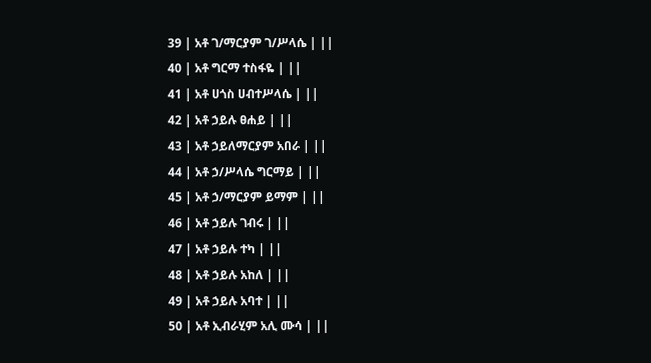39 | አቶ ገ/ማርያም ገ/ሥላሴ | ||
40 | አቶ ግርማ ተስፋዬ | ||
41 | አቶ ሀጎስ ሀብተሥላሴ | ||
42 | አቶ ኃይሉ ፀሐይ | ||
43 | አቶ ኃይለማርያም አበራ | ||
44 | አቶ ኃ/ሥላሴ ግርማይ | ||
45 | አቶ ኃ/ማርያም ይማም | ||
46 | አቶ ኃይሉ ገብሩ | ||
47 | አቶ ኃይሉ ተካ | ||
48 | አቶ ኃይሉ አከለ | ||
49 | አቶ ኃይሉ አባተ | ||
50 | አቶ ኢብራሂም አሊ ሙሳ | ||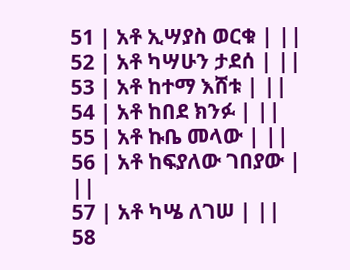51 | አቶ ኢሣያስ ወርቁ | ||
52 | አቶ ካሣሁን ታደሰ | ||
53 | አቶ ከተማ እሸቱ | ||
54 | አቶ ከበደ ክንፉ | ||
55 | አቶ ኩቤ መላው | ||
56 | አቶ ከፍያለው ገበያው | ||
57 | አቶ ካሤ ለገሠ | ||
58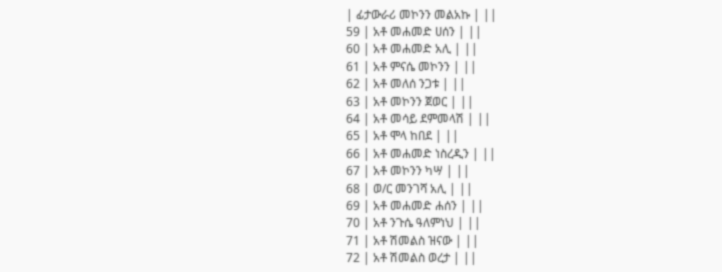| ፊታውራሪ መኮንን መልአኩ | ||
59 | አቶ መሐመድ ሀሰን | ||
60 | አቶ መሐመድ አሊ | ||
61 | አቶ ምናሴ መኮንን | ||
62 | አቶ መለሰ ንጋቱ | ||
63 | አቶ መኮንን ጀወር | ||
64 | አቶ መሳይ ደምመላሽ | ||
65 | አቶ ሞላ ከበደ | ||
66 | አቶ መሐመድ ነስረዲን | ||
67 | አቶ መኮንን ካሣ | ||
68 | ወ/ር መንገሻ አሊ | ||
69 | አቶ መሐመድ ሐሰን | ||
70 | አቶ ንጉሴ ዓለምነህ | ||
71 | አቶ ሽመልስ ዝናው | ||
72 | አቶ ሽመልስ ወረታ | ||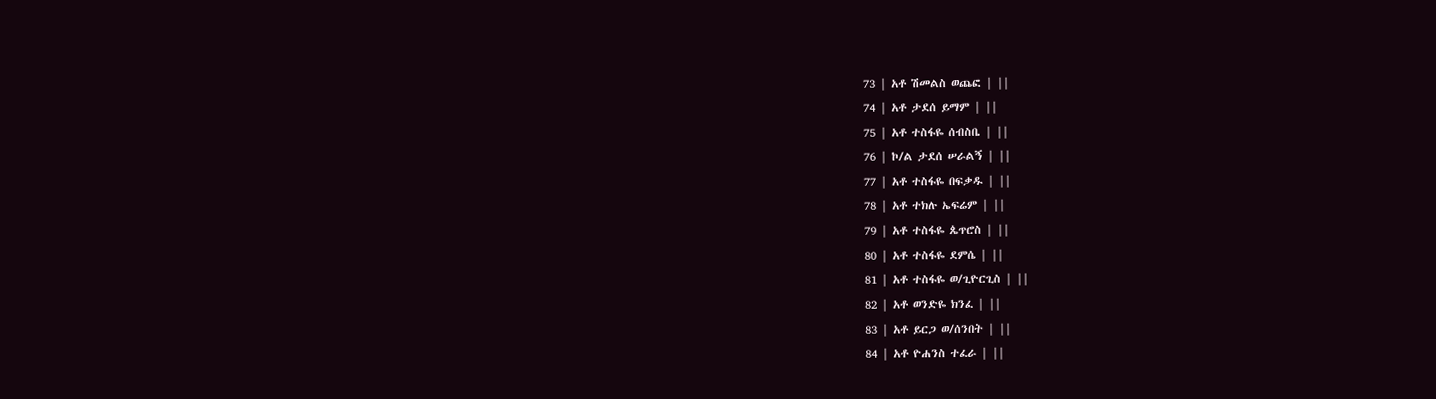73 | አቶ ሽመልስ ወጨፎ | ||
74 | አቶ ታደሰ ይማም | ||
75 | አቶ ተስፋዬ ሰብስቤ | ||
76 | ኮ/ል ታደሰ ሠራልኝ | ||
77 | አቶ ተስፋዬ በፍቃዱ | ||
78 | አቶ ተክሉ ኤፍሬም | ||
79 | አቶ ተስፋዬ ጴጥሮስ | ||
80 | አቶ ተስፋዬ ደምሴ | ||
81 | አቶ ተስፋዬ ወ/ጊዮርጊስ | ||
82 | አቶ ወንድዬ ክንፈ | ||
83 | አቶ ይርጋ ወ/ሰንበት | ||
84 | አቶ ዮሐንስ ተፈራ | ||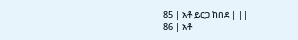85 | አቶ ይርጋ ከበደ | ||
86 | አቶ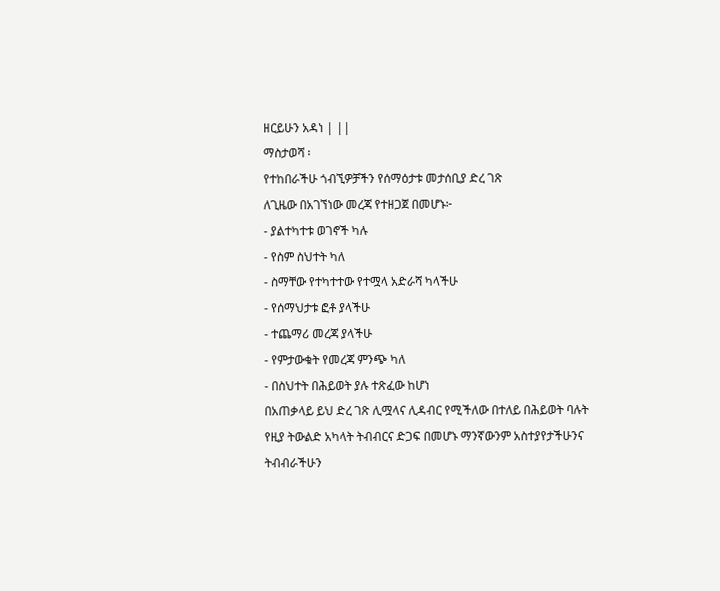ዘርይሁን አዳነ | ||
ማስታወሻ ፡
የተከበራችሁ ጎብኚዎቻችን የሰማዕታቱ መታሰቢያ ድረ ገጽ
ለጊዜው በአገኘነው መረጃ የተዘጋጀ በመሆኑ፦
- ያልተካተቱ ወገኖች ካሉ
- የስም ስህተት ካለ
- ስማቸው የተካተተው የተሟላ አድራሻ ካላችሁ
- የሰማህታቱ ፎቶ ያላችሁ
- ተጨማሪ መረጃ ያላችሁ
- የምታውቁት የመረጃ ምንጭ ካለ
- በስህተት በሕይወት ያሉ ተጽፈው ከሆነ
በአጠቃላይ ይህ ድረ ገጽ ሊሟላና ሊዳብር የሚችለው በተለይ በሕይወት ባሉት
የዚያ ትውልድ አካላት ትብብርና ድጋፍ በመሆኑ ማንኛውንም አስተያየታችሁንና
ትብብራችሁን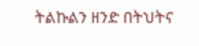ትልኩልን ዘንድ በትህትና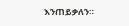እንጠይቃለን።